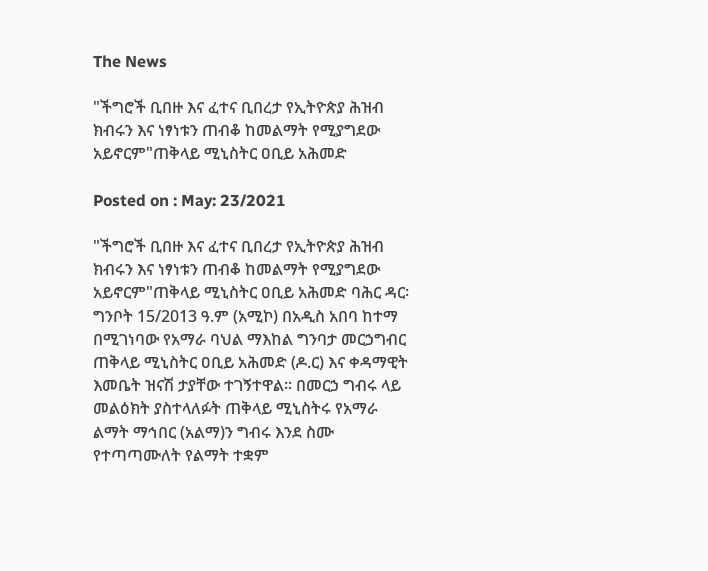The News

"ችግሮች ቢበዙ እና ፈተና ቢበረታ የኢትዮጵያ ሕዝብ ክብሩን እና ነፃነቱን ጠብቆ ከመልማት የሚያግደው አይኖርም"ጠቅላይ ሚኒስትር ዐቢይ አሕመድ

Posted on : May: 23/2021

"ችግሮች ቢበዙ እና ፈተና ቢበረታ የኢትዮጵያ ሕዝብ ክብሩን እና ነፃነቱን ጠብቆ ከመልማት የሚያግደው አይኖርም"ጠቅላይ ሚኒስትር ዐቢይ አሕመድ ባሕር ዳር፡ ግንቦት 15/2013 ዓ.ም (አሚኮ) በአዲስ አበባ ከተማ በሚገነባው የአማራ ባህል ማእከል ግንባታ መርኃግብር ጠቅላይ ሚኒስትር ዐቢይ አሕመድ (ዶ.ር) እና ቀዳማዊት እመቤት ዝናሽ ታያቸው ተገኝተዋል፡፡ በመርኃ ግብሩ ላይ መልዕክት ያስተላለፉት ጠቅላይ ሚኒስትሩ የአማራ ልማት ማኅበር (አልማ)ን ግብሩ እንደ ስሙ የተጣጣሙለት የልማት ተቋም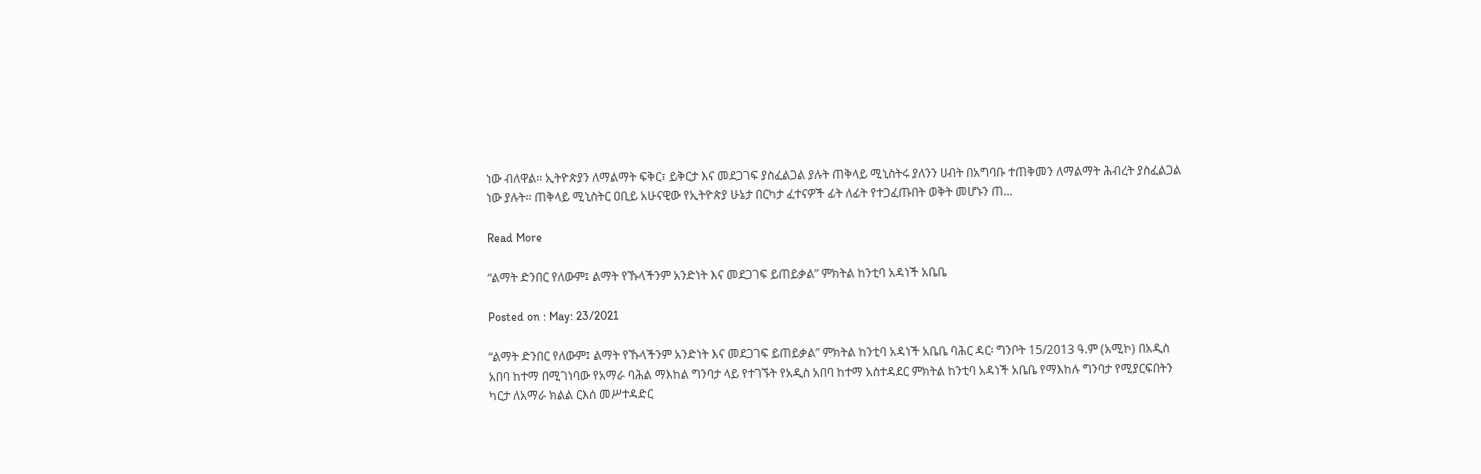ነው ብለዋል፡፡ ኢትዮጵያን ለማልማት ፍቅር፣ ይቅርታ እና መደጋገፍ ያስፈልጋል ያሉት ጠቅላይ ሚኒስትሩ ያለንን ሀብት በአግባቡ ተጠቅመን ለማልማት ሕብረት ያስፈልጋል ነው ያሉት፡፡ ጠቅላይ ሚኒስትር ዐቢይ አሁናዊው የኢትዮጵያ ሁኔታ በርካታ ፈተናዎች ፊት ለፊት የተጋፈጡበት ወቅት መሆኑን ጠ...

Read More

“ልማት ድንበር የለውም፤ ልማት የኹላችንም አንድነት እና መደጋገፍ ይጠይቃል” ምክትል ከንቲባ አዳነች አቤቤ

Posted on : May: 23/2021

“ልማት ድንበር የለውም፤ ልማት የኹላችንም አንድነት እና መደጋገፍ ይጠይቃል” ምክትል ከንቲባ አዳነች አቤቤ ባሕር ዳር፡ ግንቦት 15/2013 ዓ.ም (አሚኮ) በአዲስ አበባ ከተማ በሚገነባው የአማራ ባሕል ማእከል ግንባታ ላይ የተገኙት የአዲስ አበባ ከተማ አስተዳደር ምክትል ከንቲባ አዳነች አቤቤ የማእከሉ ግንባታ የሚያርፍበትን ካርታ ለአማራ ክልል ርእሰ መሥተዳድር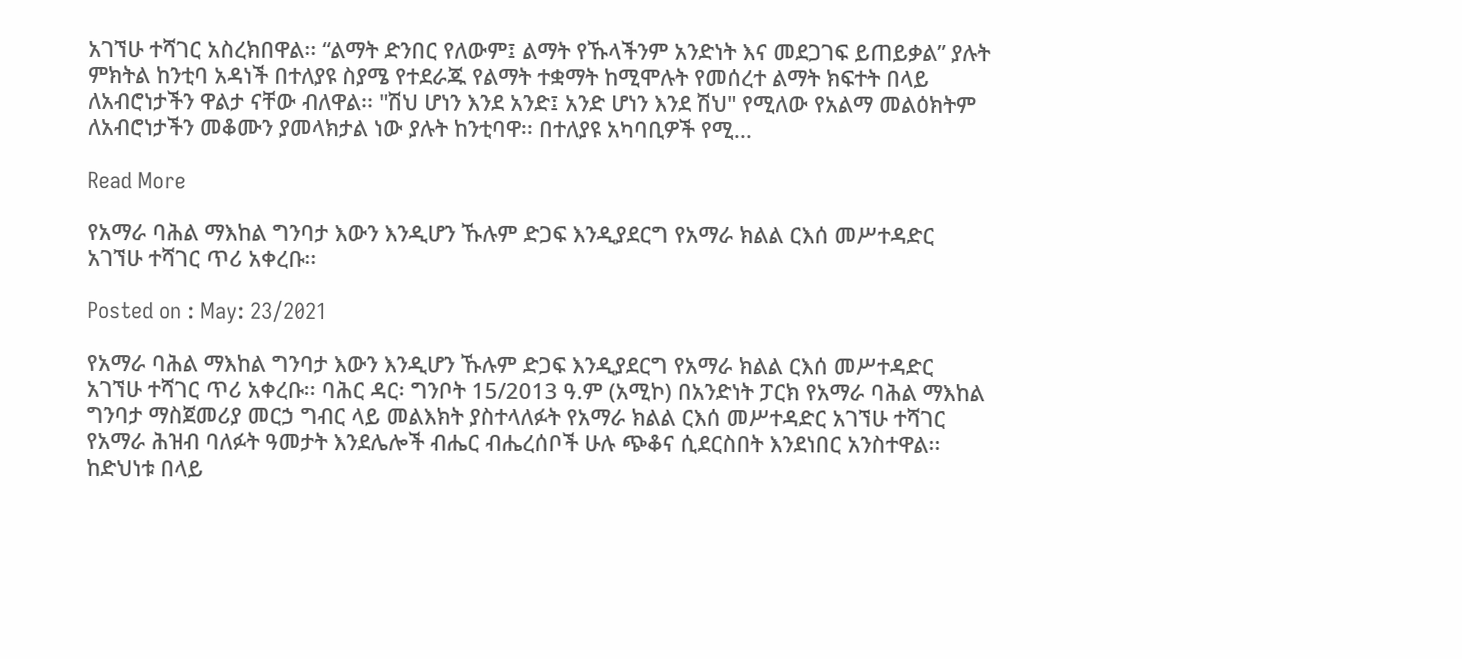አገኘሁ ተሻገር አስረክበዋል፡፡ “ልማት ድንበር የለውም፤ ልማት የኹላችንም አንድነት እና መደጋገፍ ይጠይቃል” ያሉት ምክትል ከንቲባ አዳነች በተለያዩ ስያሜ የተደራጁ የልማት ተቋማት ከሚሞሉት የመሰረተ ልማት ክፍተት በላይ ለአብሮነታችን ዋልታ ናቸው ብለዋል፡፡ "ሽህ ሆነን እንደ አንድ፤ አንድ ሆነን እንደ ሽህ" የሚለው የአልማ መልዕክትም ለአብሮነታችን መቆሙን ያመላክታል ነው ያሉት ከንቲባዋ፡፡ በተለያዩ አካባቢዎች የሚ...

Read More

የአማራ ባሕል ማእከል ግንባታ እውን እንዲሆን ኹሉም ድጋፍ እንዲያደርግ የአማራ ክልል ርእሰ መሥተዳድር አገኘሁ ተሻገር ጥሪ አቀረቡ፡፡

Posted on : May: 23/2021

የአማራ ባሕል ማእከል ግንባታ እውን እንዲሆን ኹሉም ድጋፍ እንዲያደርግ የአማራ ክልል ርእሰ መሥተዳድር አገኘሁ ተሻገር ጥሪ አቀረቡ፡፡ ባሕር ዳር፡ ግንቦት 15/2013 ዓ.ም (አሚኮ) በአንድነት ፓርክ የአማራ ባሕል ማእከል ግንባታ ማስጀመሪያ መርኃ ግብር ላይ መልእክት ያስተላለፉት የአማራ ክልል ርእሰ መሥተዳድር አገኘሁ ተሻገር የአማራ ሕዝብ ባለፉት ዓመታት እንደሌሎች ብሔር ብሔረሰቦች ሁሉ ጭቆና ሲደርስበት እንደነበር አንስተዋል፡፡ ከድህነቱ በላይ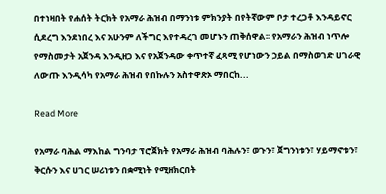በተነዛበት የሐሰት ትርክት የአማራ ሕዝብ በማንነቱ ምክንያት በየትኛውም ቦታ ተረጋቶ እንዳይኖር ሲደረግ እንደነበረ እና አሁንም ለችግር እየተዳረገ መሆኑን ጠቅሰዋል፡፡ የአማራን ሕዝብ ነጥሎ የማስመታት አጀንዳ እንዲዘጋ እና የአጀንዳው ቀጥተኛ ፈጻሚ የሆነውን ኃይል በማስወገድ ሀገራዊ ለውጡ እንዲሳካ የአማራ ሕዝብ የበኩሉን አስተዋጽኦ ማበርከ...

Read More

የአማራ ባሕል ማእከል ግንባታ ፕሮጀክት የአማራ ሕዝብ ባሕሉን፣ ወጉን፣ ጀግንነቱን፣ ሃይማኖቱን፣ ቅርሱን እና ሀገር ሠሪነቱን በቋሚነት የሚዘክርበት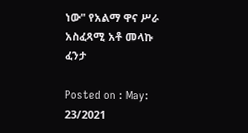ነው" የአልማ ዋና ሥራ አስፈጻሚ አቶ መላኩ ፈንታ

Posted on : May: 23/2021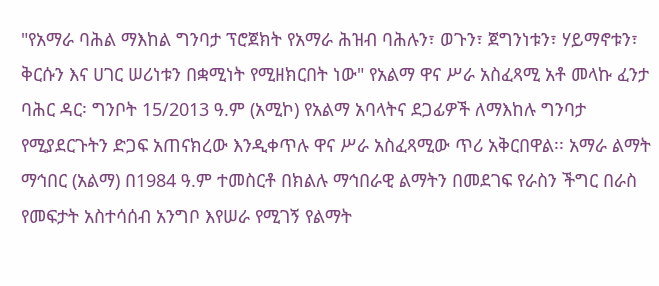"የአማራ ባሕል ማእከል ግንባታ ፕሮጀክት የአማራ ሕዝብ ባሕሉን፣ ወጉን፣ ጀግንነቱን፣ ሃይማኖቱን፣ ቅርሱን እና ሀገር ሠሪነቱን በቋሚነት የሚዘክርበት ነው" የአልማ ዋና ሥራ አስፈጻሚ አቶ መላኩ ፈንታ ባሕር ዳር፡ ግንቦት 15/2013 ዓ.ም (አሚኮ) የአልማ አባላትና ደጋፊዎች ለማእከሉ ግንባታ የሚያደርጉትን ድጋፍ አጠናክረው እንዲቀጥሉ ዋና ሥራ አስፈጻሚው ጥሪ አቅርበዋል፡፡ አማራ ልማት ማኅበር (አልማ) በ1984 ዓ.ም ተመስርቶ በክልሉ ማኅበራዊ ልማትን በመደገፍ የራስን ችግር በራስ የመፍታት አስተሳሰብ አንግቦ እየሠራ የሚገኝ የልማት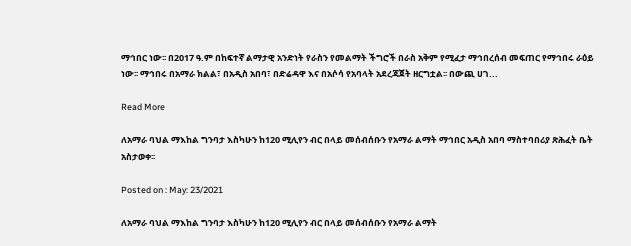ማኅበር ነው፡፡ በ2017 ዓ.ም በከፍተኛ ልማታዊ አንድነት የራስን የመልማት ችግሮች በራስ አቅም የሚፈታ ማኅበረሰብ መፍጠር የማኅበሩ ራዕይ ነው፡፡ ማኅበሩ በአማራ ክልል፣ በአዲስ አበባ፣ በድሬዳዋ እና በአሶሳ የአባላት አደረጃጀት ዘርግቷል፡፡ በውጪ ሀገ...

Read More

ለአማራ ባህል ማእከል ግንባታ እስካሁን ከ120 ሚሊየን ብር በላይ መሰብሰቡን የአማራ ልማት ማኅበር አዲስ አበባ ማስተባበሪያ ጽሕፈት ቤት አስታወቀ፡፡

Posted on : May: 23/2021

ለአማራ ባህል ማእከል ግንባታ እስካሁን ከ120 ሚሊየን ብር በላይ መሰብሰቡን የአማራ ልማት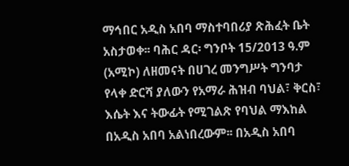ማኅበር አዲስ አበባ ማስተባበሪያ ጽሕፈት ቤት አስታወቀ፡፡ ባሕር ዳር፡ ግንቦት 15/2013 ዓ.ም (አሚኮ) ለዘመናት በሀገረ መንግሥት ግንባታ የላቀ ድርሻ ያለውን የአማራ ሕዝብ ባህል፣ ቅርስ፣ እሴት እና ትውፊት የሚገልጽ የባህል ማእከል በአዲስ አበባ አልነበረውም፡፡ በአዲስ አበባ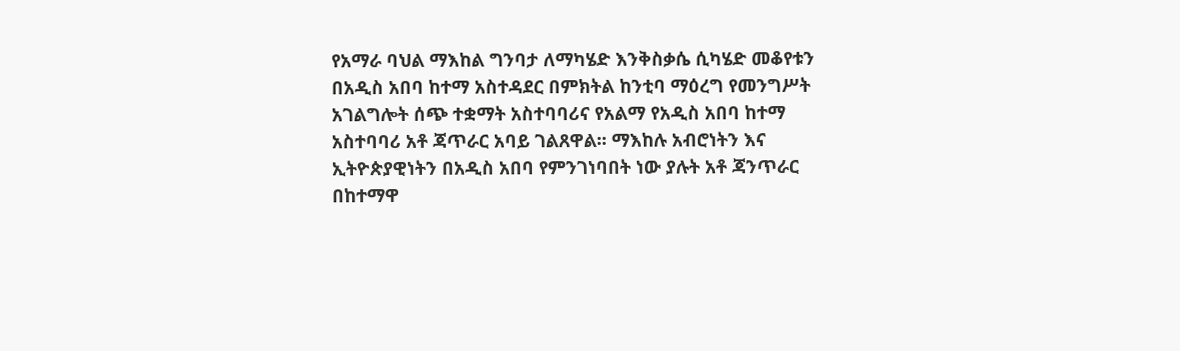የአማራ ባህል ማእከል ግንባታ ለማካሄድ እንቅስቃሴ ሲካሄድ መቆየቱን በአዲስ አበባ ከተማ አስተዳደር በምክትል ከንቲባ ማዕረግ የመንግሥት አገልግሎት ሰጭ ተቋማት አስተባባሪና የአልማ የአዲስ አበባ ከተማ አስተባባሪ አቶ ጃጥራር አባይ ገልጸዋል፡፡ ማእከሉ አብሮነትን እና ኢትዮጵያዊነትን በአዲስ አበባ የምንገነባበት ነው ያሉት አቶ ጃንጥራር በከተማዋ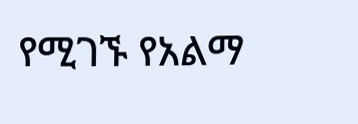የሚገኙ የአልማ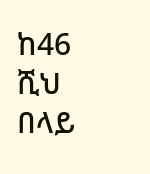ከ46 ሺህ በላይ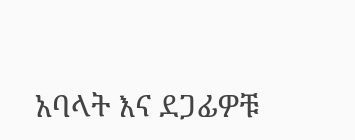አባላት እና ደጋፊዎቹ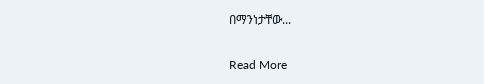በማንነታቸው...

Read More